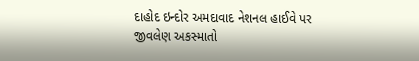દાહોદ ઇન્દોર અમદાવાદ નેશનલ હાઈવે પર જીવલેણ અકસ્માતો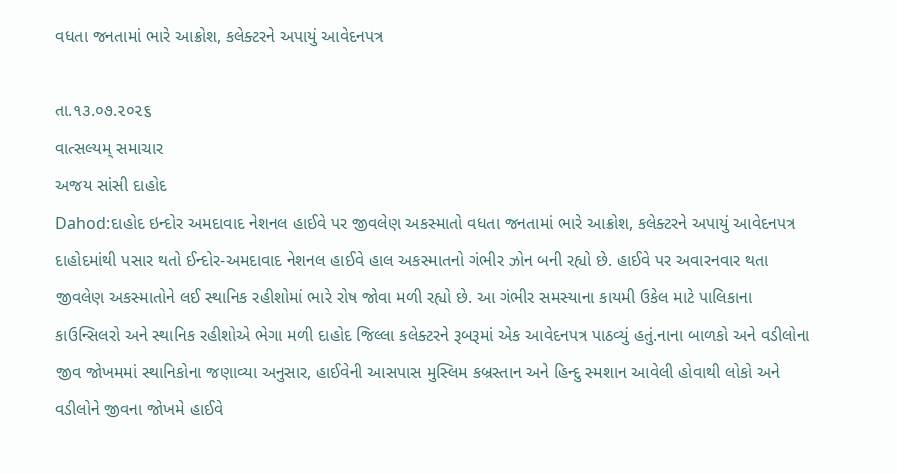વધતા જનતામાં ભારે આક્રોશ, કલેક્ટરને અપાયું આવેદનપત્ર

તા.૧૩.૦૭.૨૦૨૬
વાત્સલ્યમ્ સમાચાર
અજય સાંસી દાહોદ
Dahod:દાહોદ ઇન્દોર અમદાવાદ નેશનલ હાઈવે પર જીવલેણ અકસ્માતો વધતા જનતામાં ભારે આક્રોશ, કલેક્ટરને અપાયું આવેદનપત્ર
દાહોદમાંથી પસાર થતો ઈન્દોર-અમદાવાદ નેશનલ હાઈવે હાલ અકસ્માતનો ગંભીર ઝોન બની રહ્યો છે. હાઈવે પર અવારનવાર થતા જીવલેણ અકસ્માતોને લઈ સ્થાનિક રહીશોમાં ભારે રોષ જોવા મળી રહ્યો છે. આ ગંભીર સમસ્યાના કાયમી ઉકેલ માટે પાલિકાના કાઉન્સિલરો અને સ્થાનિક રહીશોએ ભેગા મળી દાહોદ જિલ્લા કલેક્ટરને રૂબરૂમાં એક આવેદનપત્ર પાઠવ્યું હતું.નાના બાળકો અને વડીલોના જીવ જોખમમાં સ્થાનિકોના જણાવ્યા અનુસાર, હાઈવેની આસપાસ મુસ્લિમ કબ્રસ્તાન અને હિન્દુ સ્મશાન આવેલી હોવાથી લોકો અને વડીલોને જીવના જોખમે હાઈવે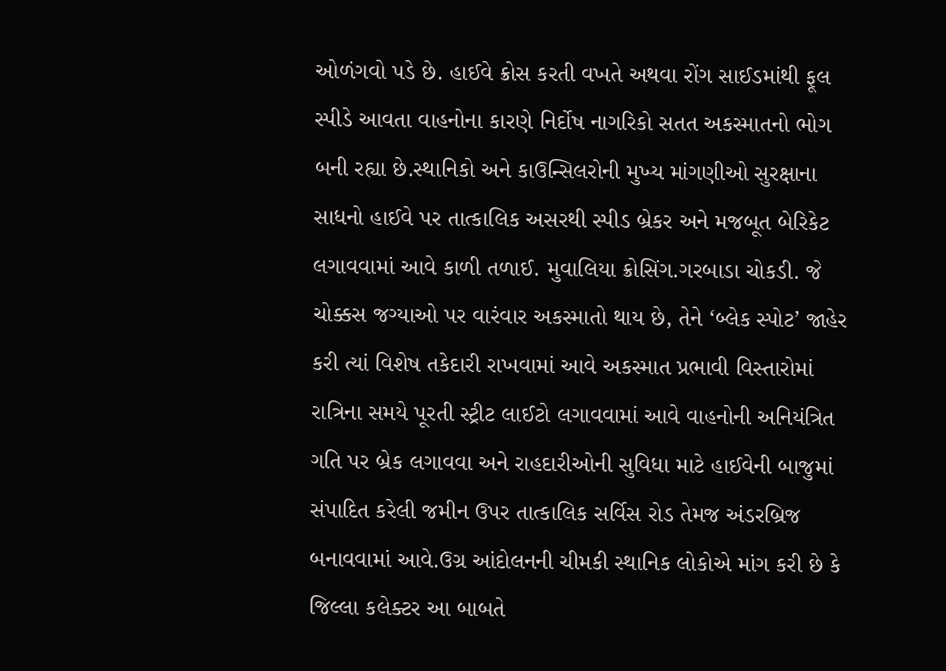ઓળંગવો પડે છે. હાઈવે ક્રોસ કરતી વખતે અથવા રોંગ સાઈડમાંથી ફૂલ સ્પીડે આવતા વાહનોના કારણે નિર્દોષ નાગરિકો સતત અકસ્માતનો ભોગ બની રહ્યા છે.સ્થાનિકો અને કાઉન્સિલરોની મુખ્ય માંગણીઓ સુરક્ષાના સાધનો હાઈવે પર તાત્કાલિક અસરથી સ્પીડ બ્રેકર અને મજબૂત બેરિકેટ લગાવવામાં આવે કાળી તળાઈ. મુવાલિયા ક્રોસિંગ.ગરબાડા ચોકડી. જે ચોક્કસ જગ્યાઓ પર વારંવાર અકસ્માતો થાય છે, તેને ‘બ્લેક સ્પોટ’ જાહેર કરી ત્યાં વિશેષ તકેદારી રાખવામાં આવે અકસ્માત પ્રભાવી વિસ્તારોમાં રાત્રિના સમયે પૂરતી સ્ટ્રીટ લાઈટો લગાવવામાં આવે વાહનોની અનિયંત્રિત ગતિ પર બ્રેક લગાવવા અને રાહદારીઓની સુવિધા માટે હાઈવેની બાજુમાં સંપાદિત કરેલી જમીન ઉપર તાત્કાલિક સર્વિસ રોડ તેમજ અંડરબ્રિજ બનાવવામાં આવે.ઉગ્ર આંદોલનની ચીમકી સ્થાનિક લોકોએ માંગ કરી છે કે જિલ્લા કલેક્ટર આ બાબતે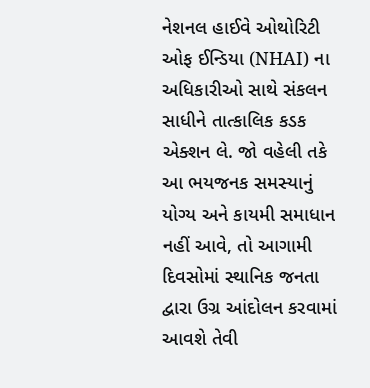નેશનલ હાઈવે ઓથોરિટી ઓફ ઈન્ડિયા (NHAI) ના અધિકારીઓ સાથે સંકલન સાધીને તાત્કાલિક કડક એક્શન લે. જો વહેલી તકે આ ભયજનક સમસ્યાનું યોગ્ય અને કાયમી સમાધાન નહીં આવે, તો આગામી દિવસોમાં સ્થાનિક જનતા દ્વારા ઉગ્ર આંદોલન કરવામાં આવશે તેવી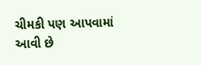ચીમકી પણ આપવામાં આવી છે